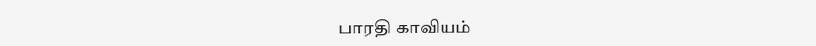பாரதி காவியம்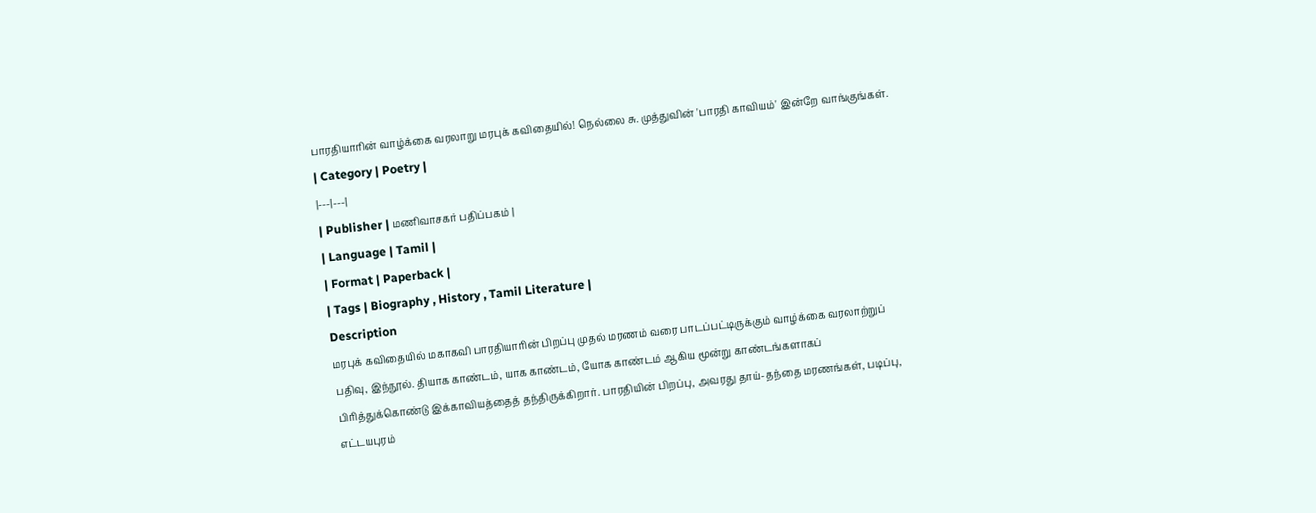பாரதியாரின் வாழ்க்கை வரலாறு மரபுக் கவிதையில்! நெல்லை சு. முத்துவின் 'பாரதி காவியம்' இன்றே வாங்குங்கள்.
| Category | Poetry |
|---|---|
| Publisher | மணிவாசகர் பதிப்பகம் |
| Language | Tamil |
| Format | Paperback |
| Tags | Biography , History , Tamil Literature |
Description
மரபுக் கவிதையில் மகாகவி பாரதியாரின் பிறப்பு முதல் மரணம் வரை பாடப்பட்டிருக்கும் வாழ்க்கை வரலாற்றுப் பதிவு, இந்நூல். தியாக காண்டம், யாக காண்டம், யோக காண்டம் ஆகிய மூன்று காண்டங்களாகப் பிரித்துக்கொண்டு இக்காவியத்தைத் தந்திருக்கிறார். பாரதியின் பிறப்பு, அவரது தாய்-தந்தை மரணங்கள், படிப்பு, எட்டயபுரம்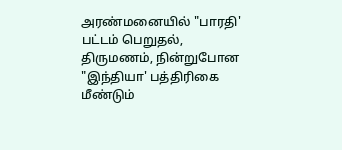அரண்மனையில் "பாரதி' பட்டம் பெறுதல், திருமணம், நின்றுபோன "இந்தியா' பத்திரிகை மீண்டும்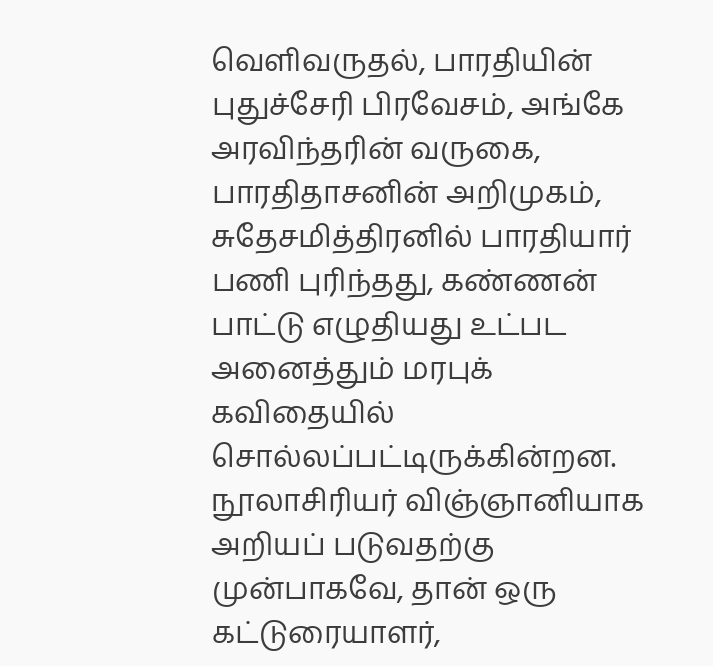வெளிவருதல், பாரதியின் புதுச்சேரி பிரவேசம், அங்கே அரவிந்தரின் வருகை, பாரதிதாசனின் அறிமுகம், சுதேசமித்திரனில் பாரதியார் பணி புரிந்தது, கண்ணன் பாட்டு எழுதியது உட்பட அனைத்தும் மரபுக் கவிதையில் சொல்லப்பட்டிருக்கின்றன. நூலாசிரியர் விஞ்ஞானியாக அறியப் படுவதற்கு முன்பாகவே, தான் ஒரு கட்டுரையாளர்,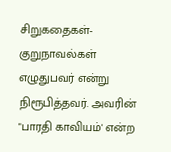சிறுகதைகள்-குறுநாவல்கள் எழுதுபவர் என்று நிரூபித்தவர். அவரின் "பாரதி காவியம்' என்ற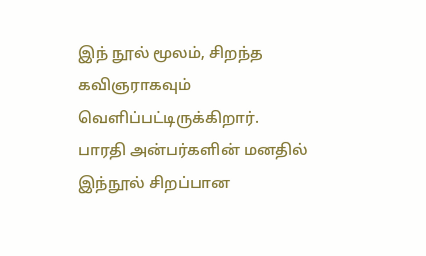இந் நூல் மூலம், சிறந்த கவிஞராகவும் வெளிப்பட்டிருக்கிறார். பாரதி அன்பர்களின் மனதில் இந்நூல் சிறப்பான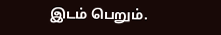இடம் பெறும்.